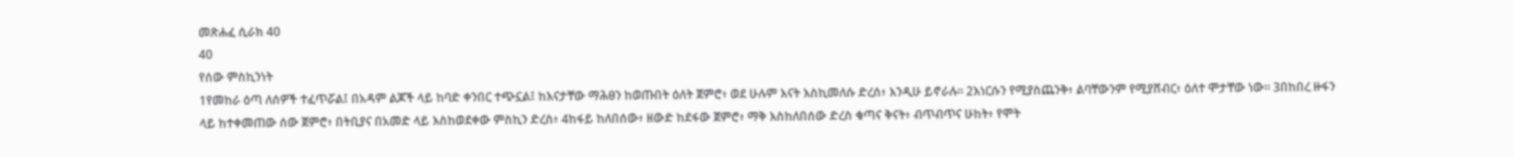መጽሐፈ ሲራክ 40
40
የሰው ምስኪንነት
1የመከራ ዕጣ ለሰዎች ተፈጥሯል፤ በአዳም ልጆች ላይ ከባድ ቀንበር ተጭኗል፤ ከእናታቸው ማሕፀን ከወጡበት ዕለት ጀምሮ፥ ወደ ሁሉም እናት እስኪመለሱ ድረሰ፥ እንዲሁ ይኖራሉ። 2እነርሱን የሚያስጨንቅ፥ ልባቸውንም የሚያሸብር፥ ዕለተ ሞታቸው ነው። 3በከበረ ዙፋን ላይ ከተቀመጠው ሰው ጀምሮ፥ በትቢያና በአመድ ላይ እስከወደቀው ምስኪን ድረስ፥ 4ከፋይ ከለበሰው፥ ዘውድ ከደፋው ጀምሮ፥ ማቅ እስከለበሰው ድረስ ቁጣና ቅናት፥ ብጥብጥና ሁከት፥ የሞት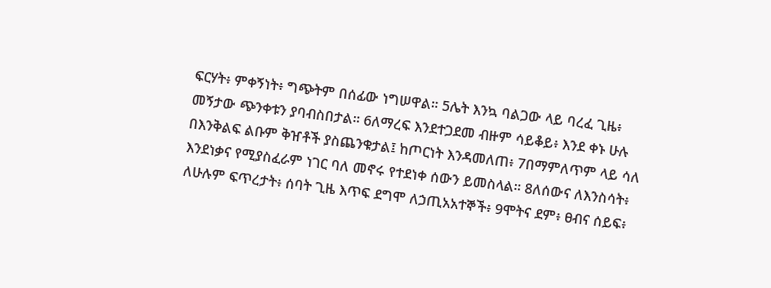ፍርሃት፥ ምቀኝነት፥ ግጭትም በሰፊው ነግሠዋል። 5ሌት እንኳ ባልጋው ላይ ባረፈ ጊዜ፥ መኝታው ጭንቀቱን ያባብስበታል። 6ለማረፍ እንደተጋደመ ብዙም ሳይቆይ፥ እንደ ቀኑ ሁሉ በእንቅልፍ ልቡም ቅዠቶች ያስጨንቁታል፤ ከጦርነት እንዳመለጠ፥ 7በማምለጥም ላይ ሳለ እንደነቃና የሚያስፈራም ነገር ባለ መኖሩ የተደነቀ ሰውን ይመስላል። 8ለሰውና ለእንስሳት፥ ለሁሉም ፍጥረታት፥ ሰባት ጊዜ እጥፍ ደግሞ ለኃጢአአተኞች፥ 9ሞትና ደም፥ ፀብና ሰይፍ፥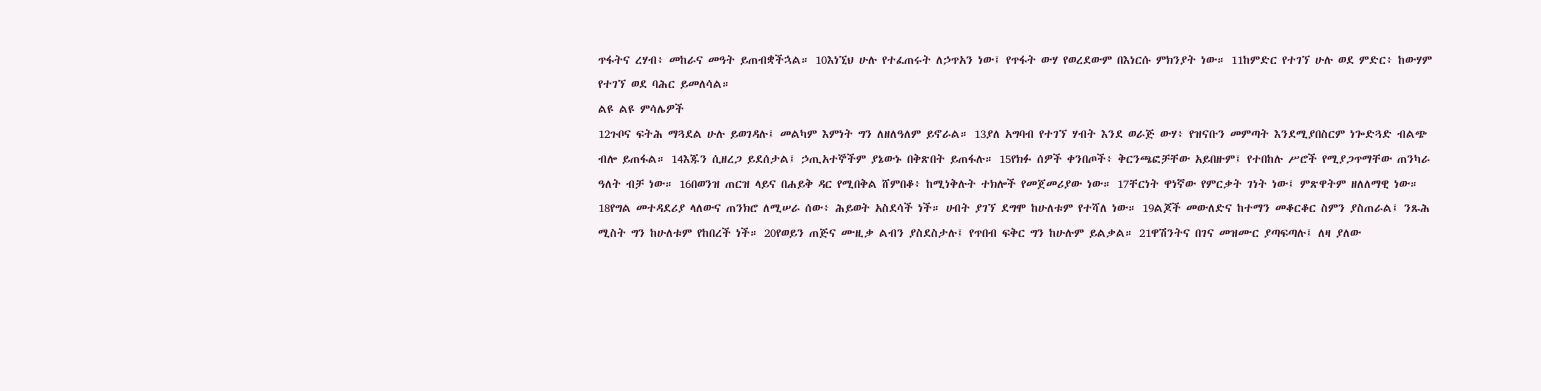ጥፋትና ረሃብ፥ መከራና መዓት ይጠብቋችኋል። 10እነኚህ ሁሉ የተፈጠሩት ለኃጥአን ነው፤ የጥፋት ውሃ የወረደውም በእነርሱ ምክንያት ነው። 11ከምድር የተገኘ ሁሉ ወደ ምድር፥ ከውሃም የተገኘ ወደ ባሕር ይመለሳል።
ልዩ ልዩ ምሳሌዎች
12ጉቦና ፍትሕ ማጓደል ሁሉ ይወገዳሉ፤ መልካም እምነት ግን ለዘለዓለም ይኖራል። 13ያለ አግባብ የተገኘ ሃብት እንደ ወራጅ ውሃ፥ የዝናቡን መምጣት እንደሚያበስርም ነጐድጓድ ብልጭ ብሎ ይጠፋል። 14እጁን ሲዘረጋ ይደሰታል፤ ኃጢአተኞችም ያኔውኑ በቅጽበት ይጠፋሉ። 15የክፉ ሰዎች ቀንበጦች፥ ቅርንጫፎቻቸው አይበዙም፤ የተበከሉ ሥሮች የሚያጋጥማቸው ጠንካራ ዓለት ብቻ ነው። 16በወንዝ ጠርዝ ላይና በሐይቅ ዳር የሚበቅል ሸምበቆ፥ ከሚነቅሉት ተክሎች የመጀመሪያው ነው። 17ቸርነት ዋነኛው የምርቃት ገነት ነው፤ ምጽዋትም ዘለለማዊ ነው። 18የግል መተዳደሪያ ላለውና ጠንክሮ ለሚሠራ ሰው፥ ሕይወት አስደሳች ነች። ሀብት ያገኘ ደግሞ ከሁለቱም የተሻለ ነው። 19ልጆች መውለድና ከተማን መቆርቆር ስምን ያስጠራል፤ ንጹሕ ሚስት ግን ከሁለቱም የከበረች ነች። 20የወይን ጠጅና ሙዚቃ ልብን ያስደስታሉ፤ የጥበብ ፍቅር ግን ከሁሉም ይልቃል። 21ዋሽንትና በገና መዝሙር ያጣፍጣሉ፤ ለዛ ያለው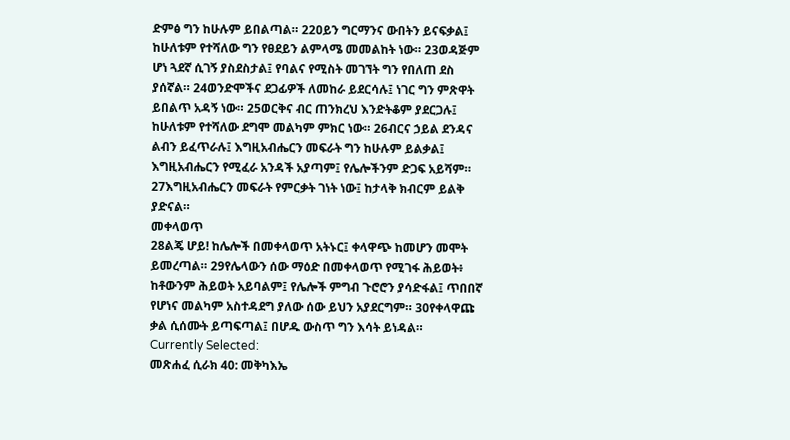ድምፅ ግን ከሁሉም ይበልጣል። 22ዐይን ግርማንና ውበትን ይናፍቃል፤ ከሁለቱም የተሻለው ግን የፀደይን ልምላሜ መመልከት ነው። 23ወዳጅም ሆነ ጓደኛ ሲገኝ ያስደስታል፤ የባልና የሚስት መገኘት ግን የበለጠ ደስ ያሰኛል። 24ወንድሞችና ደጋፊዎች ለመከራ ይደርሳሉ፤ ነገር ግን ምጽዋት ይበልጥ አዳኝ ነው። 25ወርቅና ብር ጠንክረህ እንድትቆም ያደርጋሉ፤ ከሁለቱም የተሻለው ደግሞ መልካም ምክር ነው። 26ብርና ኃይል ደንዳና ልብን ይፈጥራሉ፤ እግዚአብሔርን መፍራት ግን ከሁሉም ይልቃል፤ እግዚአብሔርን የሚፈራ አንዳች አያጣም፤ የሌሎችንም ድጋፍ አይሻም። 27እግዚአብሔርን መፍራት የምርቃት ገነት ነው፤ ከታላቅ ክብርም ይልቅ ያድናል።
መቀላወጥ
28ልጄ ሆይ! ከሌሎች በመቀላወጥ አትኑር፤ ቀላዋጭ ከመሆን መሞት ይመረጣል። 29የሌላውን ሰው ማዕድ በመቀላወጥ የሚገፋ ሕይወት፥ ከቶውንም ሕይወት አይባልም፤ የሌሎች ምግብ ጉሮሮን ያሳድፋል፤ ጥበበኛ የሆነና መልካም አስተዳደግ ያለው ሰው ይህን አያደርግም። 30የቀላዋጩ ቃል ሲሰሙት ይጣፍጣል፤ በሆዱ ውስጥ ግን እሳት ይነዳል።
Currently Selected:
መጽሐፈ ሲራክ 40: መቅካእኤ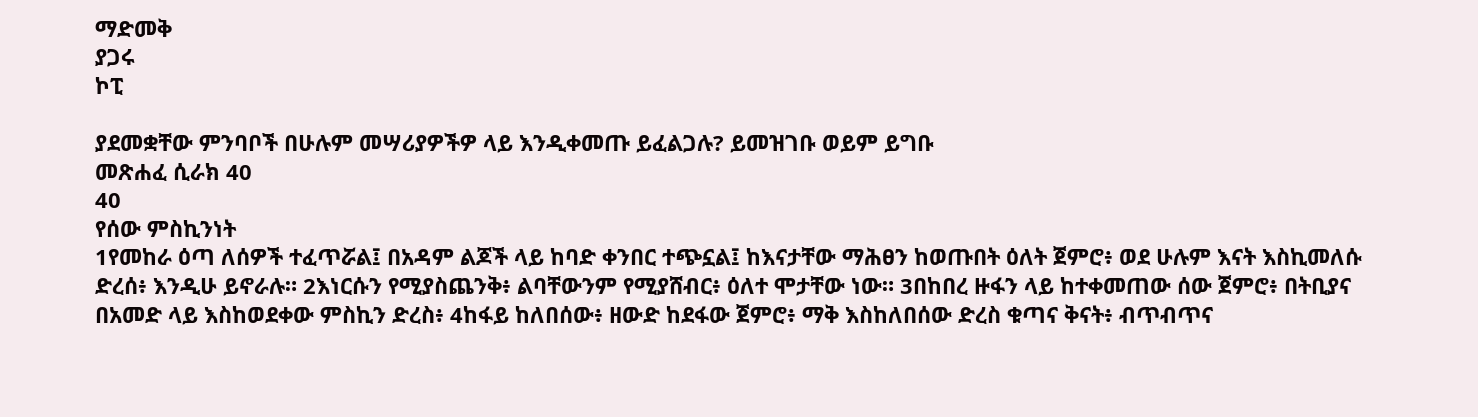ማድመቅ
ያጋሩ
ኮፒ

ያደመቋቸው ምንባቦች በሁሉም መሣሪያዎችዎ ላይ እንዲቀመጡ ይፈልጋሉ? ይመዝገቡ ወይም ይግቡ
መጽሐፈ ሲራክ 40
40
የሰው ምስኪንነት
1የመከራ ዕጣ ለሰዎች ተፈጥሯል፤ በአዳም ልጆች ላይ ከባድ ቀንበር ተጭኗል፤ ከእናታቸው ማሕፀን ከወጡበት ዕለት ጀምሮ፥ ወደ ሁሉም እናት እስኪመለሱ ድረሰ፥ እንዲሁ ይኖራሉ። 2እነርሱን የሚያስጨንቅ፥ ልባቸውንም የሚያሸብር፥ ዕለተ ሞታቸው ነው። 3በከበረ ዙፋን ላይ ከተቀመጠው ሰው ጀምሮ፥ በትቢያና በአመድ ላይ እስከወደቀው ምስኪን ድረስ፥ 4ከፋይ ከለበሰው፥ ዘውድ ከደፋው ጀምሮ፥ ማቅ እስከለበሰው ድረስ ቁጣና ቅናት፥ ብጥብጥና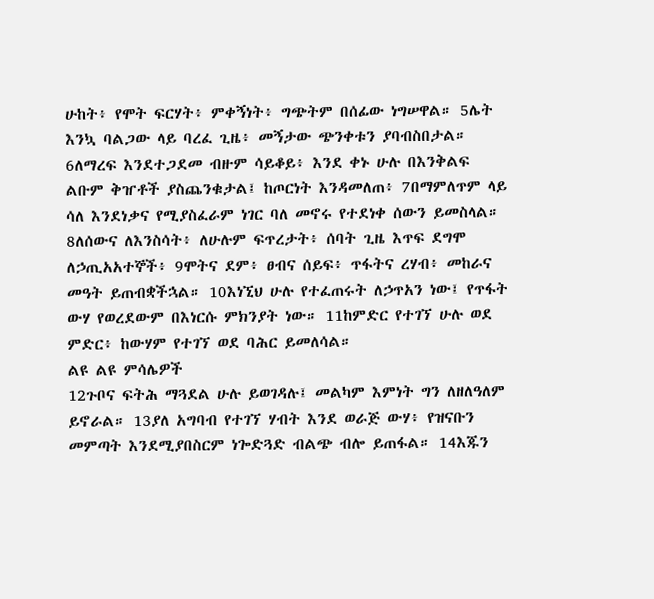ሁከት፥ የሞት ፍርሃት፥ ምቀኝነት፥ ግጭትም በሰፊው ነግሠዋል። 5ሌት እንኳ ባልጋው ላይ ባረፈ ጊዜ፥ መኝታው ጭንቀቱን ያባብስበታል። 6ለማረፍ እንደተጋደመ ብዙም ሳይቆይ፥ እንደ ቀኑ ሁሉ በእንቅልፍ ልቡም ቅዠቶች ያስጨንቁታል፤ ከጦርነት እንዳመለጠ፥ 7በማምለጥም ላይ ሳለ እንደነቃና የሚያስፈራም ነገር ባለ መኖሩ የተደነቀ ሰውን ይመስላል። 8ለሰውና ለእንስሳት፥ ለሁሉም ፍጥረታት፥ ሰባት ጊዜ እጥፍ ደግሞ ለኃጢአአተኞች፥ 9ሞትና ደም፥ ፀብና ሰይፍ፥ ጥፋትና ረሃብ፥ መከራና መዓት ይጠብቋችኋል። 10እነኚህ ሁሉ የተፈጠሩት ለኃጥአን ነው፤ የጥፋት ውሃ የወረደውም በእነርሱ ምክንያት ነው። 11ከምድር የተገኘ ሁሉ ወደ ምድር፥ ከውሃም የተገኘ ወደ ባሕር ይመለሳል።
ልዩ ልዩ ምሳሌዎች
12ጉቦና ፍትሕ ማጓደል ሁሉ ይወገዳሉ፤ መልካም እምነት ግን ለዘለዓለም ይኖራል። 13ያለ አግባብ የተገኘ ሃብት እንደ ወራጅ ውሃ፥ የዝናቡን መምጣት እንደሚያበስርም ነጐድጓድ ብልጭ ብሎ ይጠፋል። 14እጁን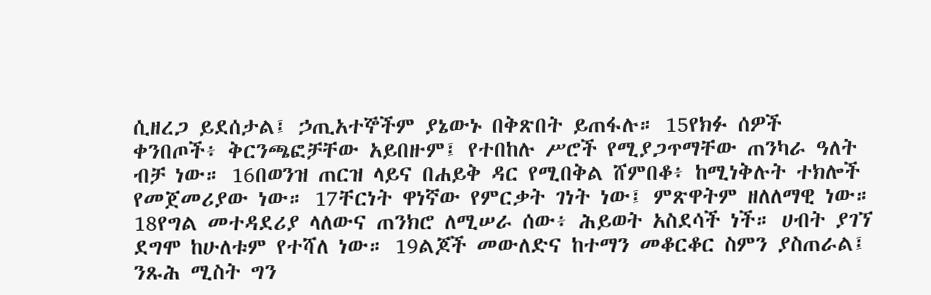ሲዘረጋ ይደሰታል፤ ኃጢአተኞችም ያኔውኑ በቅጽበት ይጠፋሉ። 15የክፉ ሰዎች ቀንበጦች፥ ቅርንጫፎቻቸው አይበዙም፤ የተበከሉ ሥሮች የሚያጋጥማቸው ጠንካራ ዓለት ብቻ ነው። 16በወንዝ ጠርዝ ላይና በሐይቅ ዳር የሚበቅል ሸምበቆ፥ ከሚነቅሉት ተክሎች የመጀመሪያው ነው። 17ቸርነት ዋነኛው የምርቃት ገነት ነው፤ ምጽዋትም ዘለለማዊ ነው። 18የግል መተዳደሪያ ላለውና ጠንክሮ ለሚሠራ ሰው፥ ሕይወት አስደሳች ነች። ሀብት ያገኘ ደግሞ ከሁለቱም የተሻለ ነው። 19ልጆች መውለድና ከተማን መቆርቆር ስምን ያስጠራል፤ ንጹሕ ሚስት ግን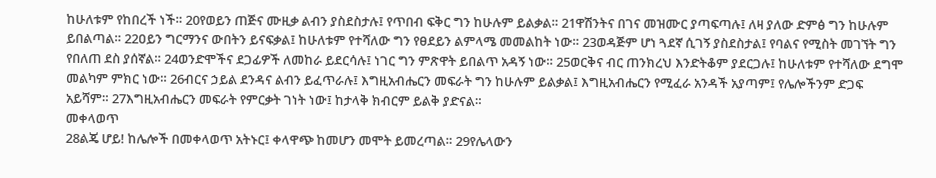ከሁለቱም የከበረች ነች። 20የወይን ጠጅና ሙዚቃ ልብን ያስደስታሉ፤ የጥበብ ፍቅር ግን ከሁሉም ይልቃል። 21ዋሽንትና በገና መዝሙር ያጣፍጣሉ፤ ለዛ ያለው ድምፅ ግን ከሁሉም ይበልጣል። 22ዐይን ግርማንና ውበትን ይናፍቃል፤ ከሁለቱም የተሻለው ግን የፀደይን ልምላሜ መመልከት ነው። 23ወዳጅም ሆነ ጓደኛ ሲገኝ ያስደስታል፤ የባልና የሚስት መገኘት ግን የበለጠ ደስ ያሰኛል። 24ወንድሞችና ደጋፊዎች ለመከራ ይደርሳሉ፤ ነገር ግን ምጽዋት ይበልጥ አዳኝ ነው። 25ወርቅና ብር ጠንክረህ እንድትቆም ያደርጋሉ፤ ከሁለቱም የተሻለው ደግሞ መልካም ምክር ነው። 26ብርና ኃይል ደንዳና ልብን ይፈጥራሉ፤ እግዚአብሔርን መፍራት ግን ከሁሉም ይልቃል፤ እግዚአብሔርን የሚፈራ አንዳች አያጣም፤ የሌሎችንም ድጋፍ አይሻም። 27እግዚአብሔርን መፍራት የምርቃት ገነት ነው፤ ከታላቅ ክብርም ይልቅ ያድናል።
መቀላወጥ
28ልጄ ሆይ! ከሌሎች በመቀላወጥ አትኑር፤ ቀላዋጭ ከመሆን መሞት ይመረጣል። 29የሌላውን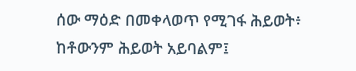ሰው ማዕድ በመቀላወጥ የሚገፋ ሕይወት፥ ከቶውንም ሕይወት አይባልም፤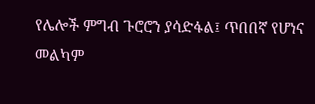የሌሎች ምግብ ጉሮሮን ያሳድፋል፤ ጥበበኛ የሆነና መልካም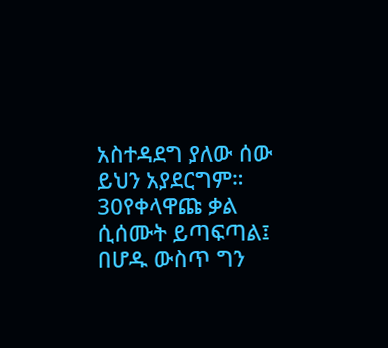አስተዳደግ ያለው ሰው ይህን አያደርግም። 30የቀላዋጩ ቃል ሲሰሙት ይጣፍጣል፤ በሆዱ ውስጥ ግን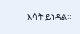እሳት ይነዳል።